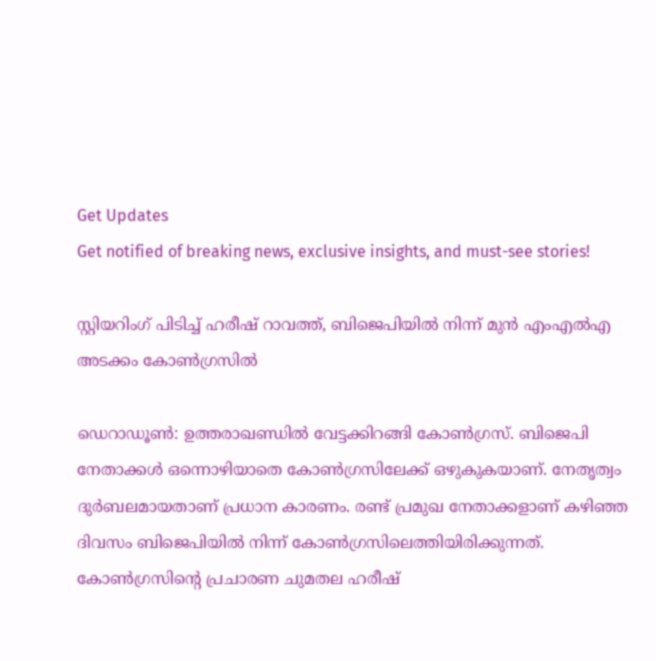Get Updates
Get notified of breaking news, exclusive insights, and must-see stories!

സ്റ്റിയറിംഗ് പിടിച്ച് ഹരീഷ് റാവത്ത്, ബിജെപിയില്‍ നിന്ന് മുന്‍ എംഎല്‍എ അടക്കം കോണ്‍ഗ്രസില്‍

ഡെറാഡൂണ്‍: ഉത്തരാഖണ്ഡില്‍ വേട്ടക്കിറങ്ങി കോണ്‍ഗ്രസ്. ബിജെപി നേതാക്കള്‍ ഒന്നൊഴിയാതെ കോണ്‍ഗ്രസിലേക്ക് ഒഴുകുകയാണ്. നേതൃത്വം ദുര്‍ബലമായതാണ് പ്രധാന കാരണം. രണ്ട് പ്രമുഖ നേതാക്കളാണ് കഴിഞ്ഞ ദിവസം ബിജെപിയില്‍ നിന്ന് കോണ്‍ഗ്രസിലെത്തിയിരിക്കുന്നത്. കോണ്‍ഗ്രസിന്റെ പ്രചാരണ ചുമതല ഹരീഷ്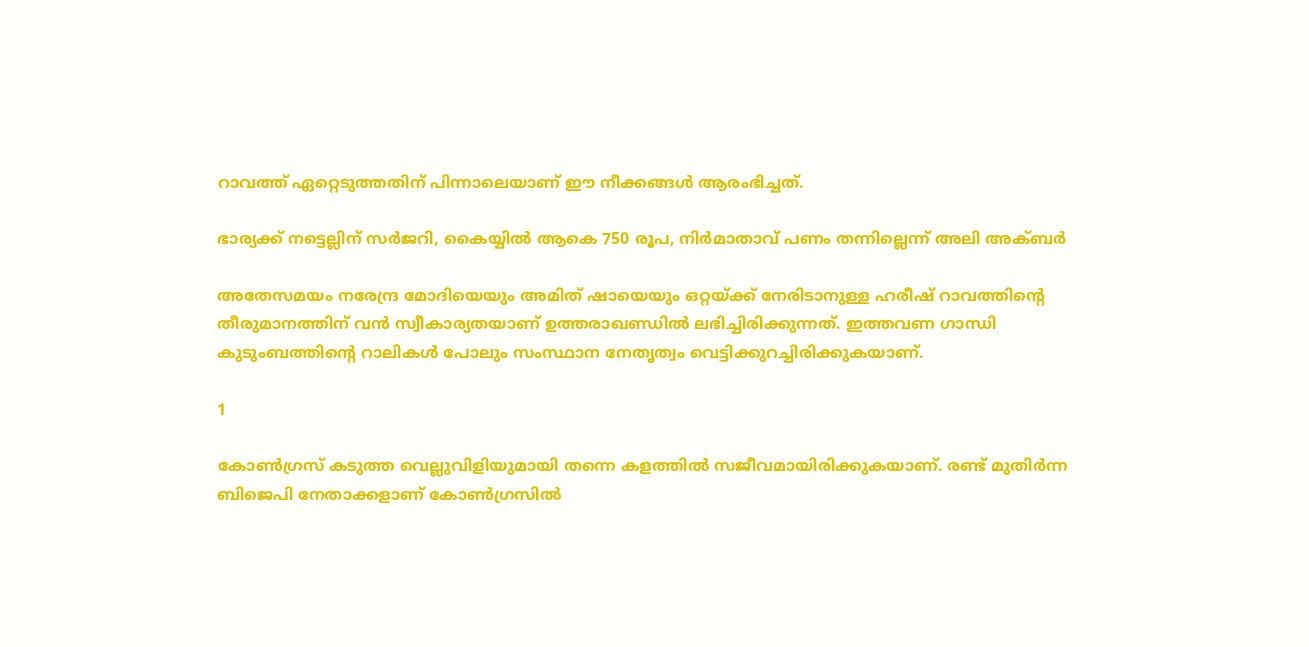റാവത്ത് ഏറ്റെടുത്തതിന് പിന്നാലെയാണ് ഈ നീക്കങ്ങള്‍ ആരംഭിച്ചത്.

ഭാര്യക്ക് നട്ടെല്ലിന് സര്‍ജറി, കൈയ്യില്‍ ആകെ 750 രൂപ, നിര്‍മാതാവ് പണം തന്നില്ലെന്ന് അലി അക്ബര്‍

അതേസമയം നരേന്ദ്ര മോദിയെയും അമിത് ഷായെയും ഒറ്റയ്ക്ക് നേരിടാനുള്ള ഹരീഷ് റാവത്തിന്റെ തീരുമാനത്തിന് വന്‍ സ്വീകാര്യതയാണ് ഉത്തരാഖണ്ഡില്‍ ലഭിച്ചിരിക്കുന്നത്. ഇത്തവണ ഗാന്ധി കുടുംബത്തിന്റെ റാലികള്‍ പോലും സംസ്ഥാന നേതൃത്വം വെട്ടിക്കുറച്ചിരിക്കുകയാണ്.

1

കോണ്‍ഗ്രസ് കടുത്ത വെല്ലുവിളിയുമായി തന്നെ കളത്തില്‍ സജീവമായിരിക്കുകയാണ്. രണ്ട് മുതിര്‍ന്ന ബിജെപി നേതാക്കളാണ് കോണ്‍ഗ്രസില്‍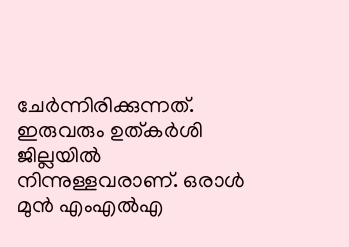ചേര്‍ന്നിരിക്കുന്നത്. ഇരുവരും ഉത്കര്‍ശി ജില്ലയില്‍ നിന്നുള്ളവരാണ്. ഒരാള്‍ മുന്‍ എംഎല്‍എ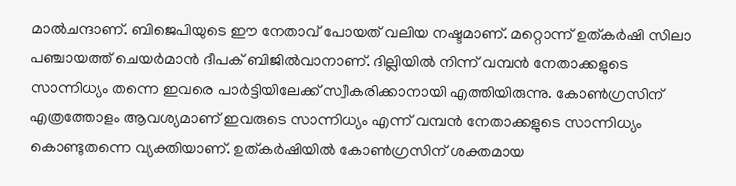മാല്‍ചന്ദാണ്. ബിജെപിയുടെ ഈ നേതാവ് പോയത് വലിയ നഷ്ടമാണ്. മറ്റൊന്ന് ഉത്കര്‍ഷി സിലാ പഞ്ചായത്ത് ചെയര്‍മാന്‍ ദീപക് ബിജില്‍വാനാണ്. ദില്ലിയില്‍ നിന്ന് വമ്പന്‍ നേതാക്കളുടെ സാന്നിധ്യം തന്നെ ഇവരെ പാര്‍ട്ടിയിലേക്ക് സ്വീകരിക്കാനായി എത്തിയിരുന്നു. കോണ്‍ഗ്രസിന് എത്രത്തോളം ആവശ്യമാണ് ഇവരുടെ സാന്നിധ്യം എന്ന് വമ്പന്‍ നേതാക്കളുടെ സാന്നിധ്യം കൊണ്ടുതന്നെ വ്യക്തിയാണ്. ഉത്കര്‍ഷിയില്‍ കോണ്‍ഗ്രസിന് ശക്തമായ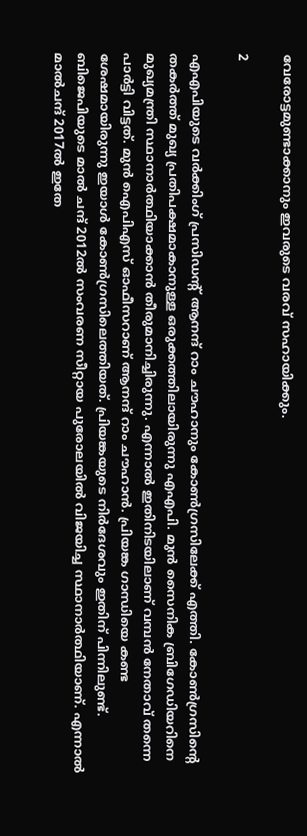വേരോട്ടമുണ്ടാക്കാനും ഇവരുടെ വരവ് സഹായിക്കും.

2

എഎപിയുടെ വര്‍ക്കിംഗ് പ്രസിഡന്റ് ആനന്ദ് റാം ചൗഹാനും കോണ്‍ഗ്രസിലേക്ക് എത്തി. കോണ്‍ഗ്രസിന്റെ തകര്‍ത്ത് മുഖ്യ പ്രതിപക്ഷമാകാനുള്ള ഒരുക്കത്തിലായിരുന്നു എഎപി. മുന്‍ സൈനിക ബ്രിഗേഡിയറിനെ മുഖ്യമന്ത്രി സ്ഥാനാര്‍ത്ഥിയാക്കാന്‍ തീരുമാനിച്ചിരുന്നു. എന്നാല്‍ ഇതിനിടയിലാണ് വമ്പന്‍ നേതാവ് തന്നെ പാര്‍ട്ടി വിട്ടത്. മുന്‍ ഐപിഎസ് ഓഫീസറാണ് ആനന്ദ് റാം ചൗഹാന്‍. പ്രിയങ്ക ഗാന്ധിയെ കണ്ട ശേഷമായിരുന്നു ഇയാള്‍ കോണ്‍ഗ്രസിലെത്തിയത്. പ്രിയങ്കയുടെ നിര്‍ദേശവും ഇതിന് പിന്നിലുണ്ട്. ബിജെപിയുടെ മാല്‍ ചന്ദ് 2012ല്‍ സംവരണ സീറ്റായ പുരോലയില്‍ വിജയിച്ച സ്ഥാനാര്‍ത്ഥിയാണ്. എന്നാല്‍ മാല്‍ചന്ദ് 2017ല്‍ ഇതേ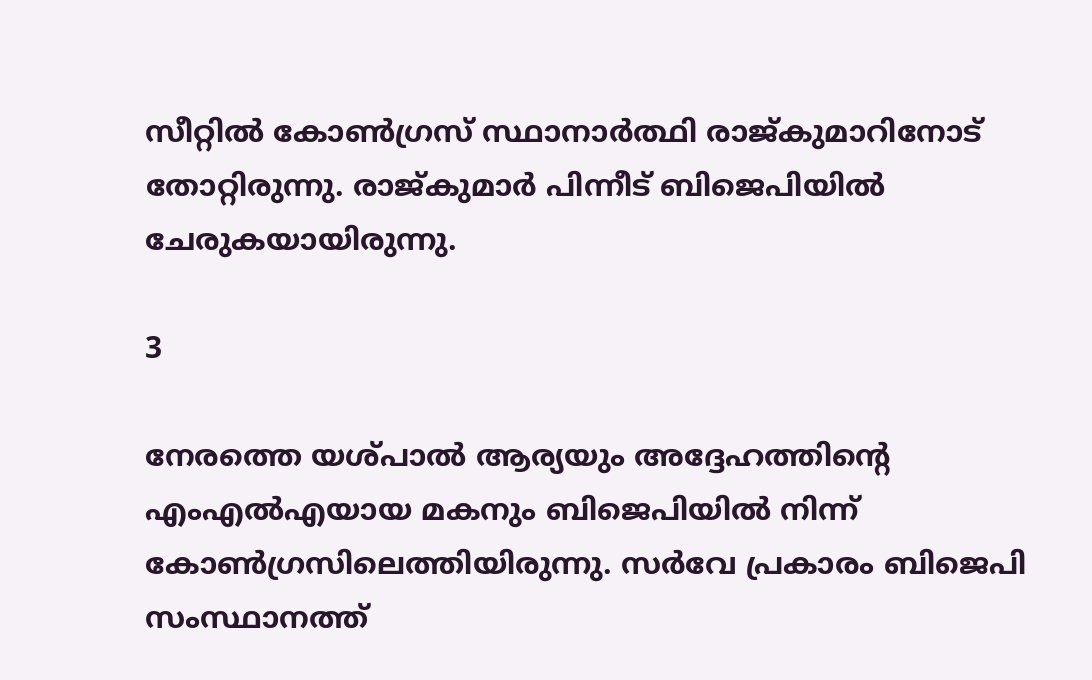സീറ്റില്‍ കോണ്‍ഗ്രസ് സ്ഥാനാര്‍ത്ഥി രാജ്കുമാറിനോട് തോറ്റിരുന്നു. രാജ്കുമാര്‍ പിന്നീട് ബിജെപിയില്‍ ചേരുകയായിരുന്നു.

3

നേരത്തെ യശ്പാല്‍ ആര്യയും അദ്ദേഹത്തിന്റെ എംഎല്‍എയായ മകനും ബിജെപിയില്‍ നിന്ന് കോണ്‍ഗ്രസിലെത്തിയിരുന്നു. സര്‍വേ പ്രകാരം ബിജെപി സംസ്ഥാനത്ത്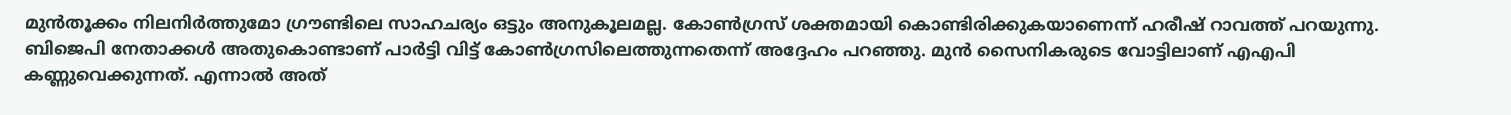മുന്‍തൂക്കം നിലനിര്‍ത്തുമോ ഗ്രൗണ്ടിലെ സാഹചര്യം ഒട്ടും അനുകൂലമല്ല. കോണ്‍ഗ്രസ് ശക്തമായി കൊണ്ടിരിക്കുകയാണെന്ന് ഹരീഷ് റാവത്ത് പറയുന്നു. ബിജെപി നേതാക്കള്‍ അതുകൊണ്ടാണ് പാര്‍ട്ടി വിട്ട് കോണ്‍ഗ്രസിലെത്തുന്നതെന്ന് അദ്ദേഹം പറഞ്ഞു. മുന്‍ സൈനികരുടെ വോട്ടിലാണ് എഎപി കണ്ണുവെക്കുന്നത്. എന്നാല്‍ അത്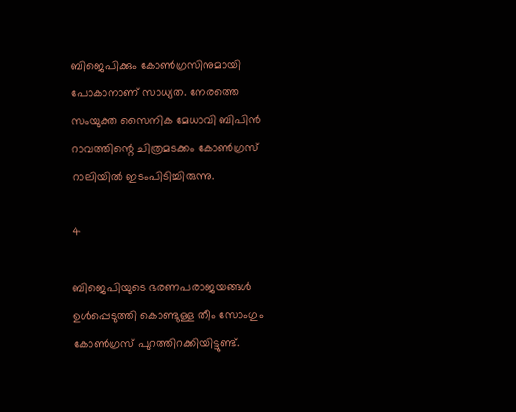ബിജെപിക്കും കോണ്‍ഗ്രസിനുമായി പോകാനാണ് സാധ്യത. നേരത്തെ സംയുക്ത സൈനിക മേധാവി ബിപിന്‍ റാവത്തിന്റെ ചിത്രമടക്കം കോണ്‍ഗ്രസ് റാലിയില്‍ ഇടംപിടിച്ചിരുന്നു.

4

ബിജെപിയുടെ ഭരണപരാജയങ്ങള്‍ ഉള്‍പ്പെടുത്തി കൊണ്ടുള്ള തീം സോംഗും കോണ്‍ഗ്രസ് പുറത്തിറക്കിയിട്ടുണ്ട്.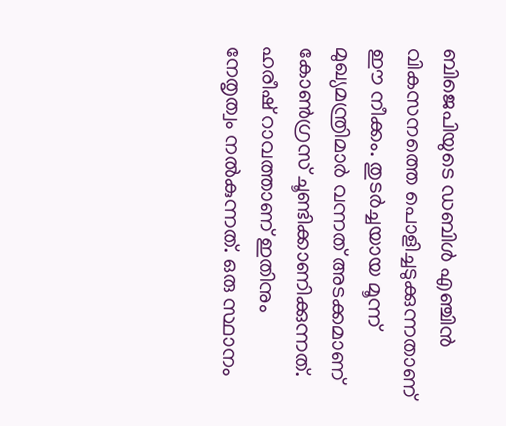ബിജെപിയുടെ ഡബിള്‍ എഞ്ചിന്‍ വികസനത്തെ പൊളിച്ചടുക്കുന്നതാണ് ഈ നീക്കം. തുടര്‍ച്ചയായ മൂന്ന് മുഖ്യമന്ത്രിമാര്‍ വന്നത് അടക്കമാണ് കോണ്‍ഗ്രസ് ചൂണ്ടിക്കാണിക്കുന്നത്. ഹരീഷ് റാവത്താണ് ഇതിനും നേതൃത്വം നല്‍കുന്നത്. ഒരു സ്ഥാനം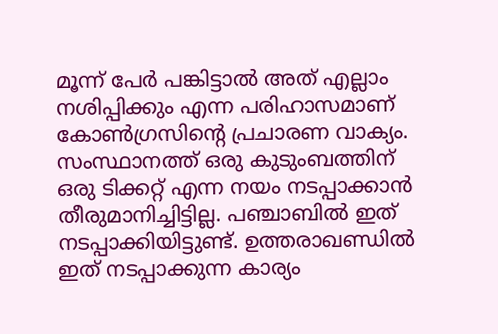മൂന്ന് പേര്‍ പങ്കിട്ടാല്‍ അത് എല്ലാം നശിപ്പിക്കും എന്ന പരിഹാസമാണ് കോണ്‍ഗ്രസിന്റെ പ്രചാരണ വാക്യം. സംസ്ഥാനത്ത് ഒരു കുടുംബത്തിന് ഒരു ടിക്കറ്റ് എന്ന നയം നടപ്പാക്കാന്‍ തീരുമാനിച്ചിട്ടില്ല. പഞ്ചാബില്‍ ഇത് നടപ്പാക്കിയിട്ടുണ്ട്. ഉത്തരാഖണ്ഡില്‍ ഇത് നടപ്പാക്കുന്ന കാര്യം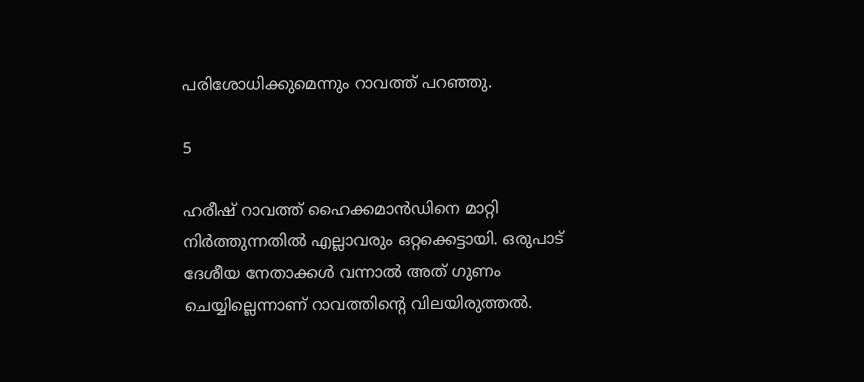പരിശോധിക്കുമെന്നും റാവത്ത് പറഞ്ഞു.

5

ഹരീഷ് റാവത്ത് ഹൈക്കമാന്‍ഡിനെ മാറ്റി നിര്‍ത്തുന്നതില്‍ എല്ലാവരും ഒറ്റക്കെട്ടായി. ഒരുപാട് ദേശീയ നേതാക്കള്‍ വന്നാല്‍ അത് ഗുണം ചെയ്യില്ലെന്നാണ് റാവത്തിന്റെ വിലയിരുത്തല്‍.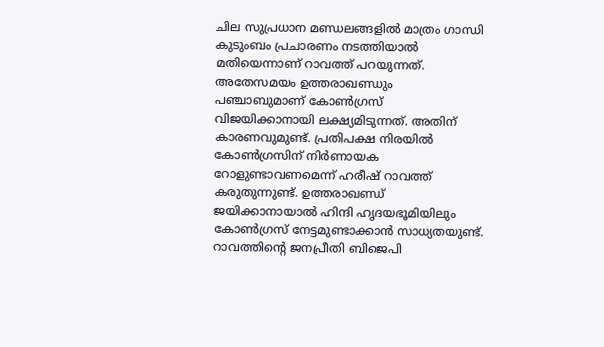ചില സുപ്രധാന മണ്ഡലങ്ങളില്‍ മാത്രം ഗാന്ധി കുടുംബം പ്രചാരണം നടത്തിയാല്‍ മതിയെന്നാണ് റാവത്ത് പറയുന്നത്. അതേസമയം ഉത്തരാഖണ്ഡും പഞ്ചാബുമാണ് കോണ്‍ഗ്രസ് വിജയിക്കാനായി ലക്ഷ്യമിടുന്നത്. അതിന് കാരണവുമുണ്ട്. പ്രതിപക്ഷ നിരയില്‍ കോണ്‍ഗ്രസിന് നിര്‍ണായക റോളുണ്ടാവണമെന്ന് ഹരീഷ് റാവത്ത് കരുതുന്നുണ്ട്. ഉത്തരാഖണ്ഡ് ജയിക്കാനായാല്‍ ഹിന്ദി ഹൃദയഭൂമിയിലും കോണ്‍ഗ്രസ് നേട്ടമുണ്ടാക്കാന്‍ സാധ്യതയുണ്ട്. റാവത്തിന്റെ ജനപ്രീതി ബിജെപി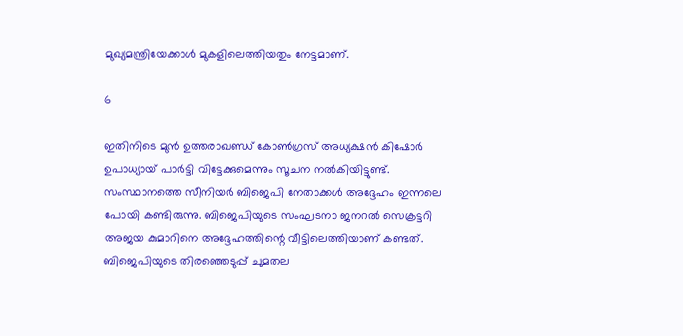മുഖ്യമന്ത്രിയേക്കാള്‍ മുകളിലെത്തിയതും നേട്ടമാണ്.

6

ഇതിനിടെ മുന്‍ ഉത്തരാഖണ്ഡ് കോണ്‍ഗ്രസ് അധ്യക്ഷന്‍ കിഷോര്‍ ഉപാധ്യായ് പാര്‍ട്ടി വിട്ടേക്കുമെന്നും സൂചന നല്‍കിയിട്ടുണ്ട്. സംസ്ഥാനത്തെ സീനിയര്‍ ബിജെപി നേതാക്കള്‍ അദ്ദേഹം ഇന്നലെ പോയി കണ്ടിരുന്നു. ബിജെപിയുടെ സംഘടനാ ജനറല്‍ സെക്രട്ടറി അജയ കുമാറിനെ അദ്ദേഹത്തിന്റെ വീട്ടിലെത്തിയാണ് കണ്ടത്. ബിജെപിയുടെ തിരഞ്ഞെടുപ്പ് ചുമതല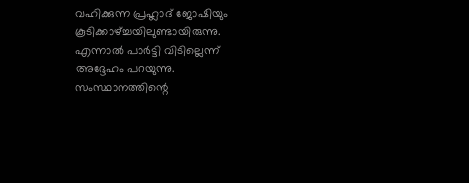വഹിക്കുന്ന പ്രഹ്ലാദ് ജോഷിയും കൂടിക്കാഴ്ച്ചയിലുണ്ടായിരുന്നു. എന്നാല്‍ പാര്‍ട്ടി വിടില്ലെന്ന് അദ്ദേഹം പറയുന്നു. സംസ്ഥാനത്തിന്റെ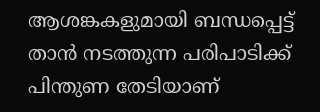ആശങ്കകളുമായി ബന്ധപ്പെട്ട് താന്‍ നടത്തുന്ന പരിപാടിക്ക് പിന്തുണ തേടിയാണ്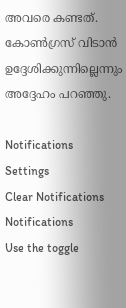അവരെ കണ്ടത്. കോണ്‍ഗ്രസ് വിടാന്‍ ഉദ്ദേശിക്കുന്നില്ലെന്നും അദ്ദേഹം പറഞ്ഞു.

Notifications
Settings
Clear Notifications
Notifications
Use the toggle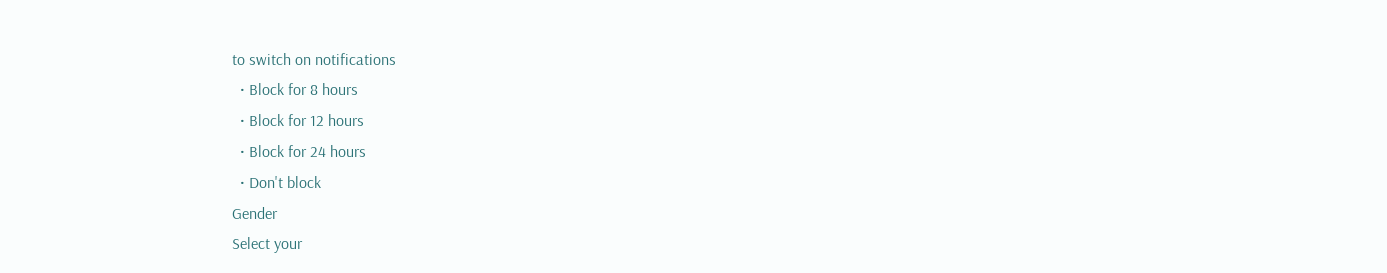to switch on notifications
  • Block for 8 hours
  • Block for 12 hours
  • Block for 24 hours
  • Don't block
Gender
Select your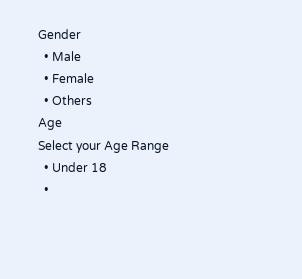Gender
  • Male
  • Female
  • Others
Age
Select your Age Range
  • Under 18
  •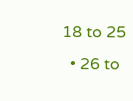18 to 25
  • 26 to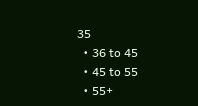35
  • 36 to 45
  • 45 to 55
  • 55+